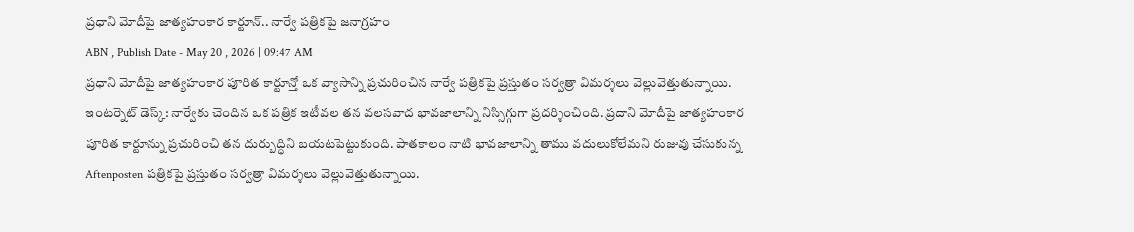ప్రధాని మోదీపై జాత్యహంకార కార్టూన్.. నార్వే పత్రికపై జనాగ్రహం
ABN , Publish Date - May 20 , 2026 | 09:47 AM
ప్రధాని మోదీపై జాత్యహంకార పూరిత కార్టూన్తో ఒక వ్యాసాన్ని ప్రచురించిన నార్వే పత్రికపై ప్రస్తుతం సర్వత్రా విమర్శలు వెల్లువెత్తుతున్నాయి.
ఇంటర్నెట్ డెస్క్: నార్వేకు చెందిన ఒక పత్రిక ఇటీవల తన వలసవాద భావజాలాన్ని నిస్సిగ్గుగా ప్రదర్శించింది. ప్రదాని మోదీపై జాత్యహంకార పూరిత కార్టూన్ను ప్రచురించి తన దుర్బుద్ధిని బయటపెట్టుకుంది. పాతకాలం నాటి భావజాలాన్ని తాము వదులుకోలేమని రుజువు చేసుకున్న Aftenposten పత్రికపై ప్రస్తుతం సర్వత్రా విమర్శలు వెల్లువెత్తుతున్నాయి.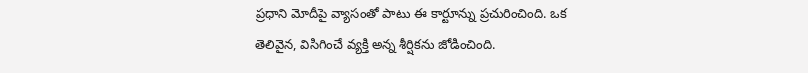ప్రధాని మోదీపై వ్యాసంతో పాటు ఈ కార్టూన్ను ప్రచురించింది. ఒక తెలివైన, విసిగించే వ్యక్తి అన్న శీర్షికను జోడించింది.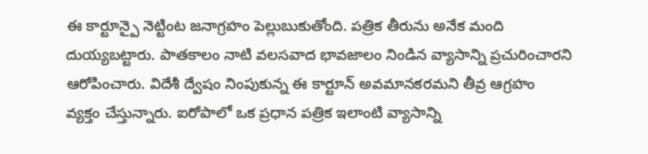ఈ కార్టూన్పై నెట్టింట జనాగ్రహం పెల్లుబుకుతోంది. పత్రిక తీరును అనేక మంది దుయ్యబట్టారు. పాతకాలం నాటి వలసవాద భావజాలం నిండిన వ్యాసాన్ని ప్రచురించారని ఆరోపించారు. విదేశీ ద్వేషం నింపుకున్న ఈ కార్టూన్ అవమానకరమని తీవ్ర ఆగ్రహం వ్యక్తం చేస్తున్నారు. ఐరోపాలో ఒక ప్రధాన పత్రిక ఇలాంటి వ్యాసాన్ని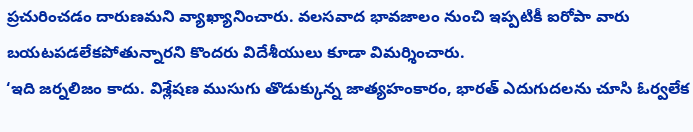ప్రచురించడం దారుణమని వ్యాఖ్యానించారు. వలసవాద భావజాలం నుంచి ఇప్పటికీ ఐరోపా వారు బయటపడలేకపోతున్నారని కొందరు విదేశీయులు కూడా విమర్శించారు.
‘ఇది జర్నలిజం కాదు. విశ్లేషణ ముసుగు తొడుక్కున్న జాత్యహంకారం, భారత్ ఎదుగుదలను చూసి ఓర్వలేక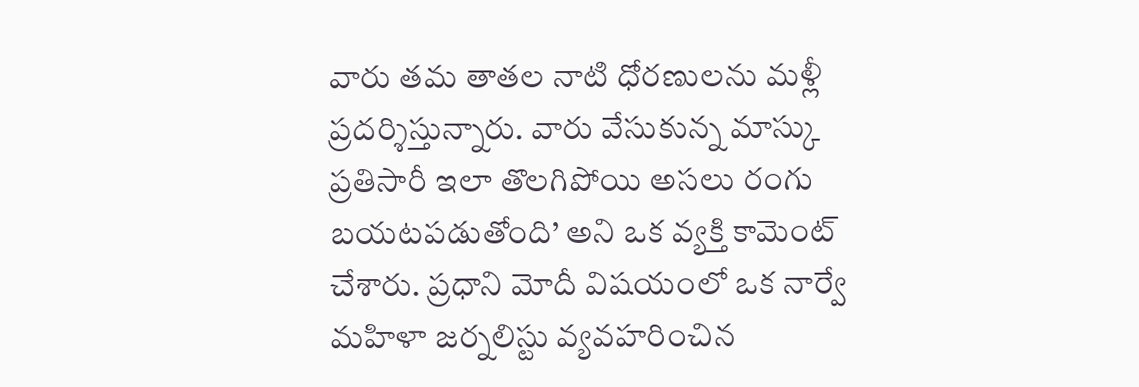వారు తమ తాతల నాటి ధోరణులను మళ్లీ ప్రదర్శిస్తున్నారు. వారు వేసుకున్న మాస్కు ప్రతిసారీ ఇలా తొలగిపోయి అసలు రంగు బయటపడుతోంది’ అని ఒక వ్యక్తి కామెంట్ చేశారు. ప్రధాని మోదీ విషయంలో ఒక నార్వే మహిళా జర్నలిస్టు వ్యవహరించిన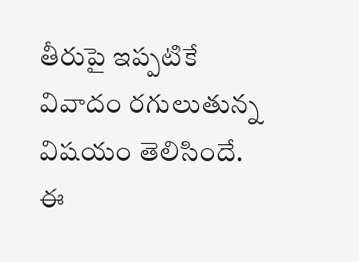తీరుపై ఇప్పటికే వివాదం రగులుతున్న విషయం తెలిసిందే.
ఈ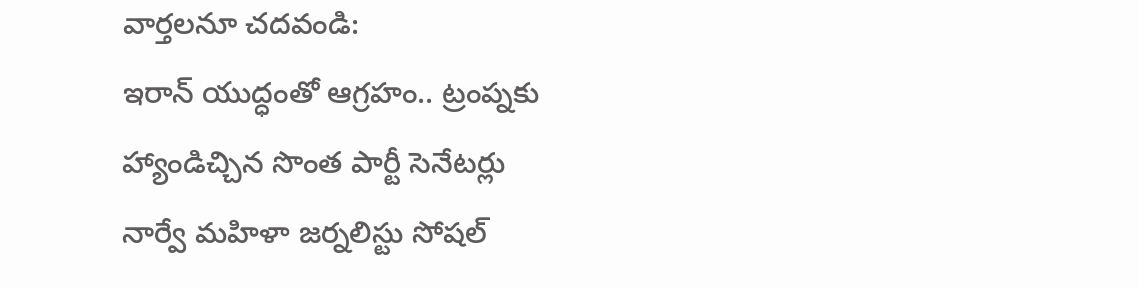వార్తలనూ చదవండి:
ఇరాన్ యుద్ధంతో ఆగ్రహం.. ట్రంప్నకు హ్యాండిచ్చిన సొంత పార్టీ సెనేటర్లు
నార్వే మహిళా జర్నలిస్టు సోషల్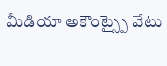మీడియా అకౌంట్స్పై వేటు